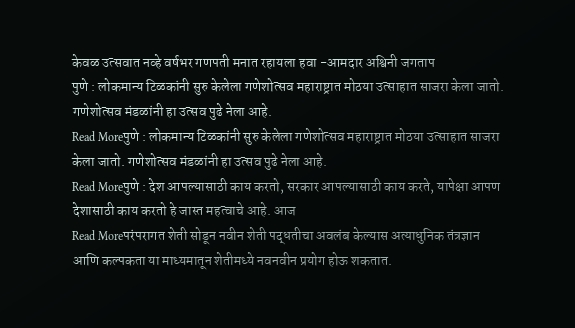केवळ उत्सवात नव्हे वर्षभर गणपती मनात रहायला हवा -आमदार अश्विनी जगताप
पुणे : लोकमान्य टिळकांनी सुरु केलेला गणेशोत्सव महाराष्ट्रात मोठया उत्साहात साजरा केला जातो. गणेशोत्सव मंडळांनी हा उत्सव पुढे नेला आहे.
Read Moreपुणे : लोकमान्य टिळकांनी सुरु केलेला गणेशोत्सव महाराष्ट्रात मोठया उत्साहात साजरा केला जातो. गणेशोत्सव मंडळांनी हा उत्सव पुढे नेला आहे.
Read Moreपुणे : देश आपल्यासाठी काय करतो, सरकार आपल्यासाठी काय करते, यापेक्षा आपण देशासाठी काय करतो हे जास्त महत्वाचे आहे. आज
Read Moreपरंपरागत शेती सोडून नवीन शेती पद्धतीचा अवलंब केल्यास अत्याधुनिक तंत्रज्ञान आणि कल्पकता या माध्यमातून शेतीमध्ये नवनवीन प्रयोग होऊ शकतात.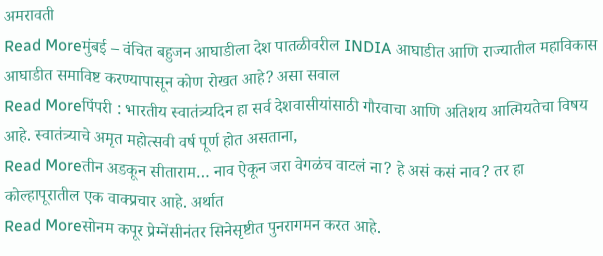अमरावती
Read Moreमुंबई – वंचित बहुजन आघाडीला देश पातळीवरील INDIA आघाडीत आणि राज्यातील महाविकास आघाडीत समाविष्ट करण्यापासून कोण रोखत आहे? असा सवाल
Read Moreपिंपरी : भारतीय स्वातंत्र्यदिन हा सर्व देशवासीयांसाठी गौरवाचा आणि अतिशय आत्मियतेचा विषय आहे. स्वातंत्र्याचे अमृत महोत्सवी वर्ष पूर्ण होत असताना,
Read Moreतीन अडकून सीताराम… नाव ऐकून जरा वेगळंच वाटलं ना? हे असं कसं नाव? तर हा कोल्हापूरातील एक वाक्प्रचार आहे. अर्थात
Read Moreसोनम कपूर प्रेग्नेंसीनंतर सिनेसृष्टीत पुनरागमन करत आहे.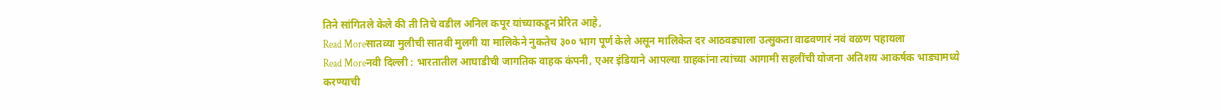तिने सांगितले केले की ती तिचे वडील अनिल कपूर यांच्याकडून प्रेरित आहे,
Read Moreसातव्या मुलीची सातवी मुलगी या मालिकेने नुकतेच ३०० भाग पूर्ण केले असून मालिकेत दर आठवड्याला उत्सुकता वाढवणारं नवं वळण पहायला
Read Moreनवी दिल्ली : भारतातील आघाडीची जागतिक वाहक कंपनी, एअर इंडियाने आपल्या ग्राहकांना त्यांच्या आगामी सहलींची योजना अतिशय आकर्षक भाड्यामध्ये करण्याची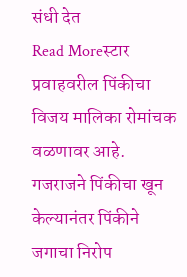संधी देत
Read Moreस्टार प्रवाहवरील पिंकीचा विजय मालिका रोमांचक वळणावर आहे. गजराजने पिंकीचा खून केल्यानंतर पिंकीने जगाचा निरोप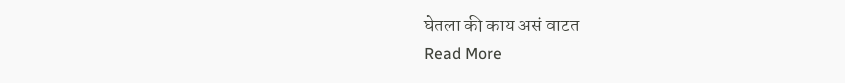घेतला की काय असं वाटत
Read More